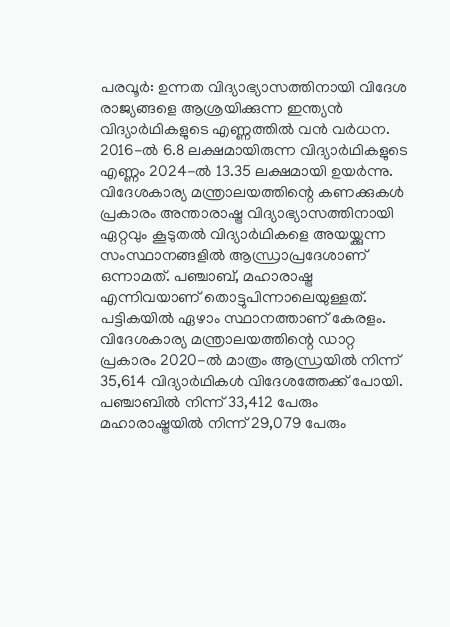പരവൂർ: ഉന്നത വിദ്യാഭ്യാസത്തിനായി വിദേശ രാജ്യങ്ങളെ ആശ്രയിക്കുന്ന ഇന്ത്യൻ വിദ്യാർഥികളുടെ എണ്ണത്തിൽ വൻ വർധന. 2016-ൽ 6.8 ലക്ഷമായിരുന്ന വിദ്യാർഥികളുടെ എണ്ണം 2024-ൽ 13.35 ലക്ഷമായി ഉയർന്നു. വിദേശകാര്യ മന്ത്രാലയത്തിന്റെ കണക്കുകൾ പ്രകാരം അന്താരാഷ്ട്ര വിദ്യാഭ്യാസത്തിനായി ഏറ്റവും കൂടുതൽ വിദ്യാർഥികളെ അയയ്ക്കുന്ന സംസ്ഥാനങ്ങളിൽ ആന്ധ്രാപ്രദേശാണ് ഒന്നാമത്. പഞ്ചാബ്, മഹാരാഷ്ട്ര എന്നിവയാണ് തൊട്ടുപിന്നാലെയുള്ളത്. പട്ടികയിൽ ഏഴാം സ്ഥാനത്താണ് കേരളം.
വിദേശകാര്യ മന്ത്രാലയത്തിന്റെ ഡാറ്റ പ്രകാരം 2020-ൽ മാത്രം ആന്ധ്രയിൽ നിന്ന് 35,614 വിദ്യാർഥികൾ വിദേശത്തേക്ക് പോയി. പഞ്ചാബിൽ നിന്ന് 33,412 പേരും മഹാരാഷ്ട്രയിൽ നിന്ന് 29,079 പേരും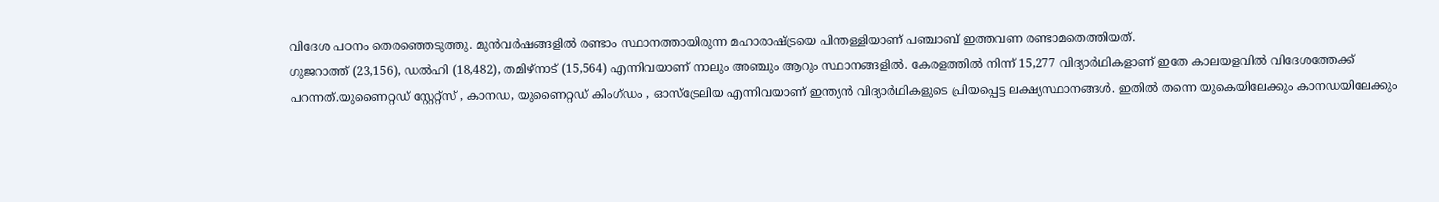വിദേശ പഠനം തെരഞ്ഞെടുത്തു. മുൻവർഷങ്ങളിൽ രണ്ടാം സ്ഥാനത്തായിരുന്ന മഹാരാഷ്ട്രയെ പിന്തള്ളിയാണ് പഞ്ചാബ് ഇത്തവണ രണ്ടാമതെത്തിയത്.
ഗുജറാത്ത് (23,156), ഡൽഹി (18,482), തമിഴ്നാട് (15,564) എന്നിവയാണ് നാലും അഞ്ചും ആറും സ്ഥാനങ്ങളിൽ. കേരളത്തിൽ നിന്ന് 15,277 വിദ്യാർഥികളാണ് ഇതേ കാലയളവിൽ വിദേശത്തേക്ക് പറന്നത്.യുണൈറ്റഡ് സ്റ്റേറ്റ്സ് , കാനഡ, യുണൈറ്റഡ് കിംഗ്ഡം , ഓസ്ട്രേലിയ എന്നിവയാണ് ഇന്ത്യൻ വിദ്യാർഥികളുടെ പ്രിയപ്പെട്ട ലക്ഷ്യസ്ഥാനങ്ങൾ. ഇതിൽ തന്നെ യുകെയിലേക്കും കാനഡയിലേക്കും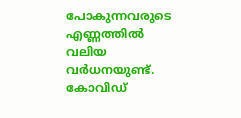പോകുന്നവരുടെ എണ്ണത്തിൽ വലിയ വർധനയുണ്ട്.
കോവിഡ്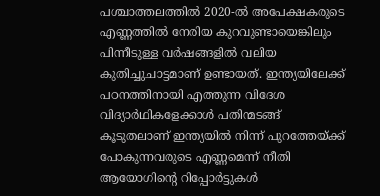പശ്ചാത്തലത്തിൽ 2020-ൽ അപേക്ഷകരുടെ എണ്ണത്തിൽ നേരിയ കുറവുണ്ടായെങ്കിലും പിന്നീടുള്ള വർഷങ്ങളിൽ വലിയ കുതിച്ചുചാട്ടമാണ് ഉണ്ടായത്. ഇന്ത്യയിലേക്ക് പഠനത്തിനായി എത്തുന്ന വിദേശ വിദ്യാർഥികളേക്കാൾ പതിന്മടങ്ങ് കൂടുതലാണ് ഇന്ത്യയിൽ നിന്ന് പുറത്തേയ്ക്ക് പോകുന്നവരുടെ എണ്ണമെന്ന് നീതി ആയോഗിന്റെ റിപ്പോർട്ടുകൾ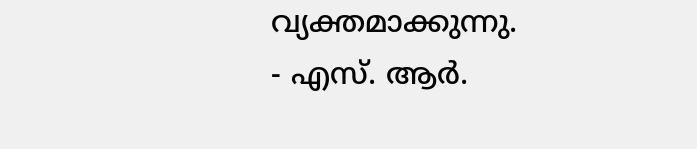വ്യക്തമാക്കുന്നു.
- എസ്. ആർ.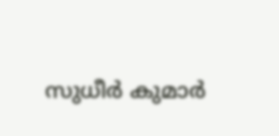സുധീർ കുമാർ